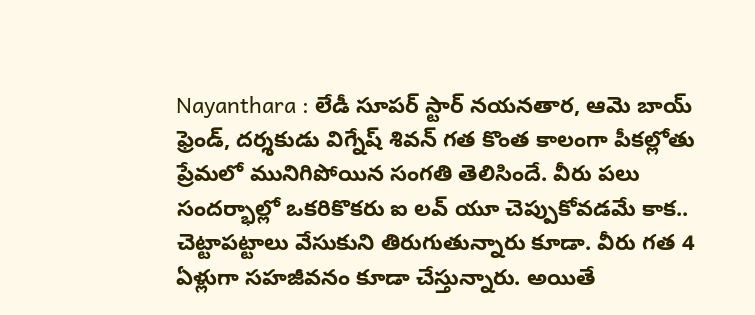Nayanthara : లేడీ సూపర్ స్టార్ నయనతార, ఆమె బాయ్ ఫ్రెండ్, దర్శకుడు విగ్నేష్ శివన్ గత కొంత కాలంగా పీకల్లోతు ప్రేమలో మునిగిపోయిన సంగతి తెలిసిందే. వీరు పలు సందర్భాల్లో ఒకరికొకరు ఐ లవ్ యూ చెప్పుకోవడమే కాక.. చెట్టాపట్టాలు వేసుకుని తిరుగుతున్నారు కూడా. వీరు గత 4 ఏళ్లుగా సహజీవనం కూడా చేస్తున్నారు. అయితే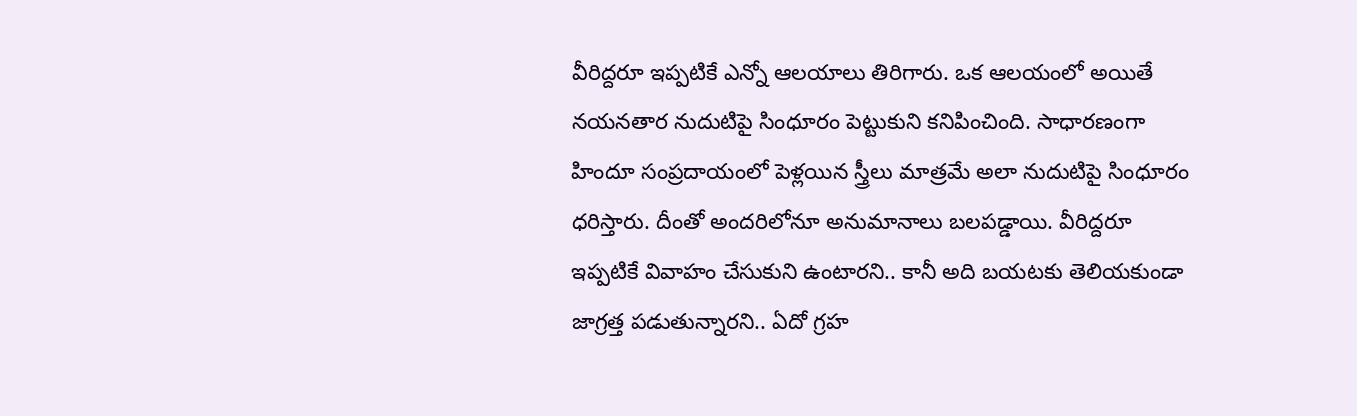వీరిద్దరూ ఇప్పటికే ఎన్నో ఆలయాలు తిరిగారు. ఒక ఆలయంలో అయితే నయనతార నుదుటిపై సింధూరం పెట్టుకుని కనిపించింది. సాధారణంగా హిందూ సంప్రదాయంలో పెళ్లయిన స్త్రీలు మాత్రమే అలా నుదుటిపై సింధూరం ధరిస్తారు. దీంతో అందరిలోనూ అనుమానాలు బలపడ్డాయి. వీరిద్దరూ ఇప్పటికే వివాహం చేసుకుని ఉంటారని.. కానీ అది బయటకు తెలియకుండా జాగ్రత్త పడుతున్నారని.. ఏదో గ్రహ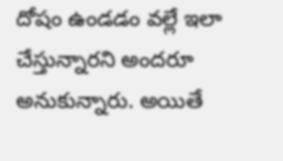దోషం ఉండడం వల్లే ఇలా చేస్తున్నారని అందరూ అనుకున్నారు. అయితే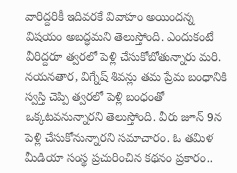వారిద్దరికీ ఇదివరకే వివాహం అయిందన్న విషయం అబద్ధమని తెలుస్తోంది. ఎందుకంటే వీరిద్దరూ త్వరలో పెళ్లి చేసుకోబోతున్నారు మరి.
నయనతార, విగ్నేష్ శివన్లు తమ ప్రేమ బంధానికి స్వస్తి చెప్పి త్వరలో పెళ్లి బంధంతో ఒక్కటవనున్నారని తెలుస్తోంది. వీరు జూన్ 9న పెళ్లి చేసుకోనున్నారని సమాచారం. ఓ తమిళ మీడియా సంస్థ ప్రచురించిన కథనం ప్రకారం..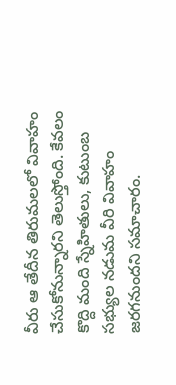వీరు ఆ తేదీన తిరుమలలో వివాహం చేసుకోనున్నారని తెలుస్తోంది. కేవలం కొద్ది మంది స్నేహితులు, కుటుంబ సభ్యుల నడుమ వీరి వివాహం జరగనుందని సమాచారం.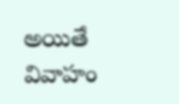అయితే వివాహం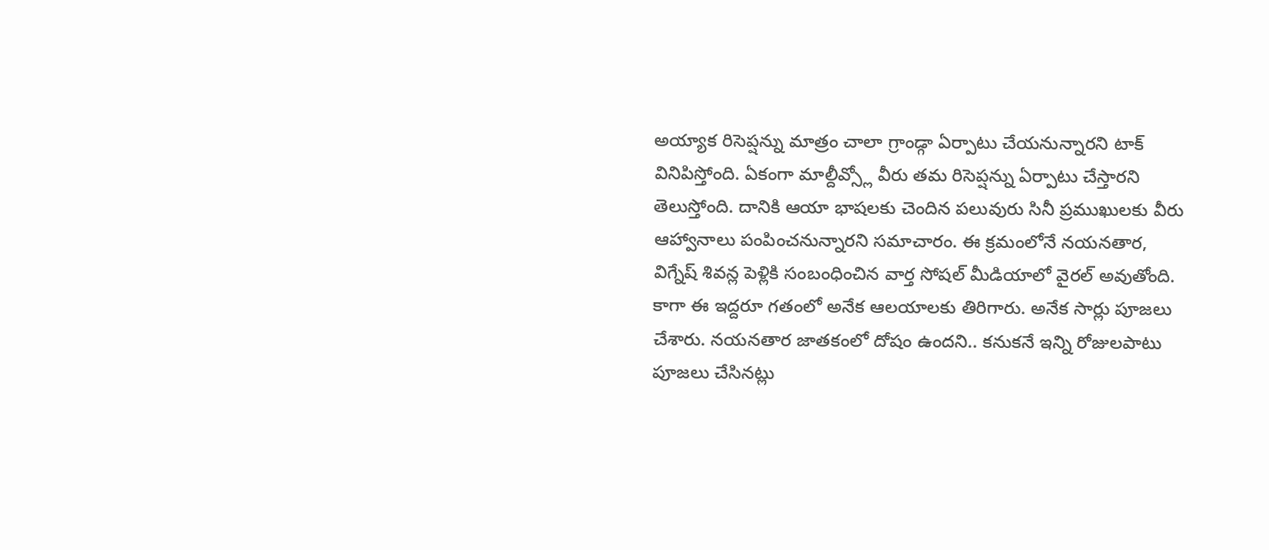అయ్యాక రిసెప్షన్ను మాత్రం చాలా గ్రాండ్గా ఏర్పాటు చేయనున్నారని టాక్ వినిపిస్తోంది. ఏకంగా మాల్దీవ్స్లో వీరు తమ రిసెప్షన్ను ఏర్పాటు చేస్తారని తెలుస్తోంది. దానికి ఆయా భాషలకు చెందిన పలువురు సినీ ప్రముఖులకు వీరు ఆహ్వానాలు పంపించనున్నారని సమాచారం. ఈ క్రమంలోనే నయనతార, విగ్నేష్ శివన్ల పెళ్లికి సంబంధించిన వార్త సోషల్ మీడియాలో వైరల్ అవుతోంది.
కాగా ఈ ఇద్దరూ గతంలో అనేక ఆలయాలకు తిరిగారు. అనేక సార్లు పూజలు చేశారు. నయనతార జాతకంలో దోషం ఉందని.. కనుకనే ఇన్ని రోజులపాటు పూజలు చేసినట్లు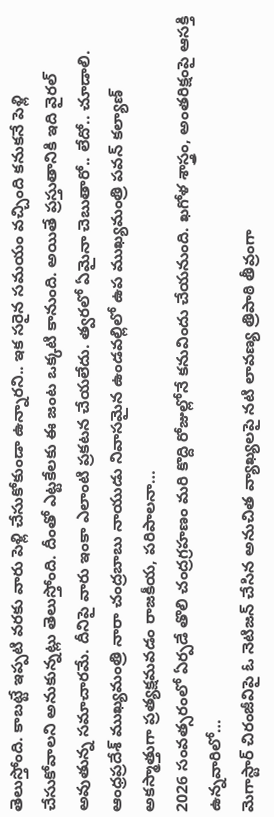తెలుస్తోంది. కాబట్టే ఇప్పటి వరకు వారు పెళ్లి చేసుకోకుండా ఉన్నారని.. ఇక సరైన సమయం వచ్చింది కనుకనే పెళ్లి చేసుకోవాలని అనుకున్నట్లు తెలుస్తోంది. దీంతో ఎట్టకేలకు ఈ జంట ఒక్కటి కానుంది. అయితే ప్రస్తుతానికి ఇది వైరల్ అవుతున్న సమాచారమే. దీనిపై వారు ఇంకా ఎలాంటి ప్రకటన చేయలేదు. త్వరలో ఏమైనా చెబుతారో.. లేదో.. చూడాలి.
ఆంధ్రప్రదేశ్ ముఖ్యమంత్రి నారా చంద్రబాబు నాయుడు నివాసమైన ఉండవల్లిలో ఉప ముఖ్యమంత్రి పవన్ కల్యాణ్ అకస్మాత్తుగా ప్రత్యక్షమవడం రాజకీయ, పరిపాలనా…
2026 సంవత్సరంలో ఏర్పడే తొలి చంద్రగ్రహణం మరి కొద్ది రోజుల్లోనే కనువిందు చేయనుంది. ఖగోళ శాస్త్రం, అంతరిక్షంపై ఆసక్తి ఉన్నవారిలో…
మెగాస్టార్ చిరంజీవిపై ఓ నెటిజన్ చేసిన అనుచిత వ్యాఖ్యలపై నటి లావణ్య త్రిపాఠి తీవ్రంగా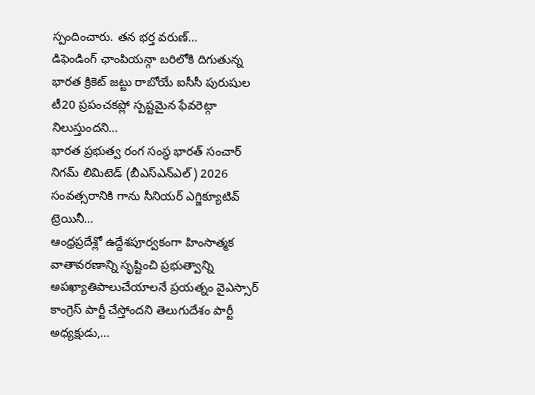స్పందించారు. తన భర్త వరుణ్…
డిఫెండింగ్ ఛాంపియన్గా బరిలోకి దిగుతున్న భారత క్రికెట్ జట్టు రాబోయే ఐసీసీ పురుషుల టీ20 ప్రపంచకప్లో స్పష్టమైన ఫేవరెట్గా నిలుస్తుందని…
భారత ప్రభుత్వ రంగ సంస్థ భారత్ సంచార్ నిగమ్ లిమిటెడ్ (బీఎస్ఎన్ఎల్) 2026 సంవత్సరానికి గాను సీనియర్ ఎగ్జిక్యూటివ్ ట్రెయినీ…
ఆంధ్రప్రదేశ్లో ఉద్దేశపూర్వకంగా హింసాత్మక వాతావరణాన్ని సృష్టించి ప్రభుత్వాన్ని అపఖ్యాతిపాలుచేయాలనే ప్రయత్నం వైఎస్సార్ కాంగ్రెస్ పార్టీ చేస్తోందని తెలుగుదేశం పార్టీ అధ్యక్షుడు,…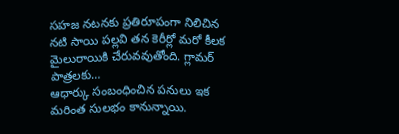సహజ నటనకు ప్రతిరూపంగా నిలిచిన నటి సాయి పల్లవి తన కెరీర్లో మరో కీలక మైలురాయికి చేరువవుతోంది. గ్లామర్ పాత్రలకు…
ఆధార్కు సంబంధించిన పనులు ఇక మరింత సులభం కానున్నాయి.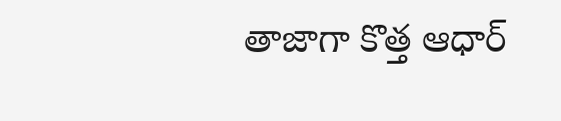తాజాగా కొత్త ఆధార్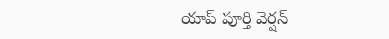యాప్ పూర్తి వెర్షన్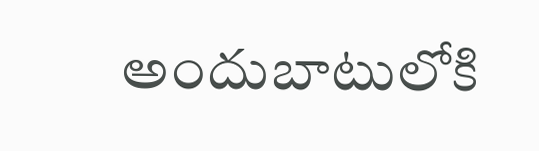అందుబాటులోకి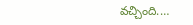వచ్చింది.…